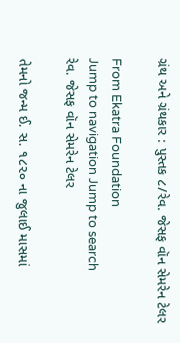ગ્રંથ અને ગ્રંથકાર : પુસ્તક ૮/રેવ. જેસફ વૉન સેમરેન ટેલર

From Ekatra Foundation
Jump to navigation Jump to search
રેવ. જેસફ વૉન સેમરેન ટેલર

તેમનો જન્મ ઈ. સ. ૧૮૨૦ ના જુલાઈ માસમાં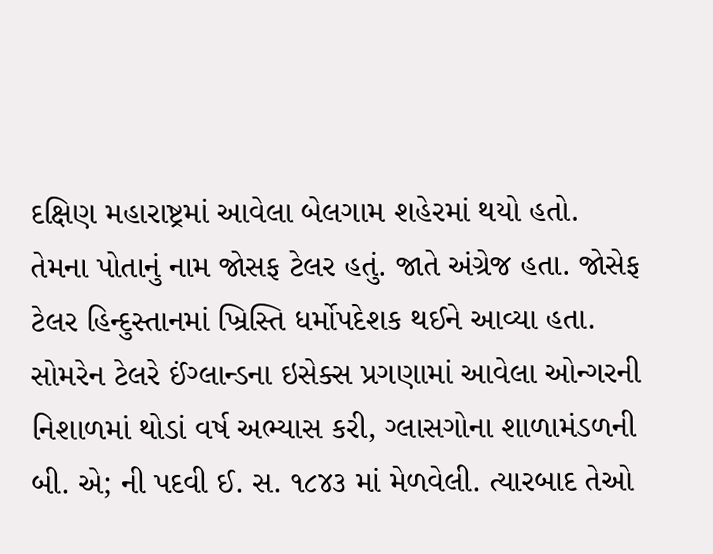દક્ષિણ મહારાષ્ટ્રમાં આવેલા બેલગામ શહેરમાં થયો હતો. તેમના પોતાનું નામ જોસફ ટેલર હતું. જાતે અંગ્રેજ હતા. જોસેફ ટેલર હિન્દુસ્તાનમાં ખ્રિસ્તિ ધર્મોપદેશક થઈને આવ્યા હતા. સોમરેન ટેલરે ઈંગ્લાન્ડના ઇસેક્સ પ્રગણામાં આવેલા ઓન્ગરની નિશાળમાં થોડાં વર્ષ અભ્યાસ કરી, ગ્લાસગોના શાળામંડળની બી. એ; ની પદવી ઈ. સ. ૧૮૪૩ માં મેળવેલી. ત્યારબાદ તેઓ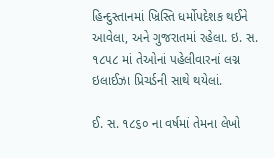હિન્દુસ્તાનમાં ખ્રિસ્તિ ધર્મોપદેશક થઈને આવેલા, અને ગુજરાતમાં રહેલા. ઇ. સ. ૧૮૫૮ માં તેઓનાં પહેલીવારનાં લગ્ન ઇલાઈઝા પ્રિચર્ડની સાથે થયેલાં.

ઈ. સ. ૧૮૬૦ ના વર્ષમાં તેમના લેખો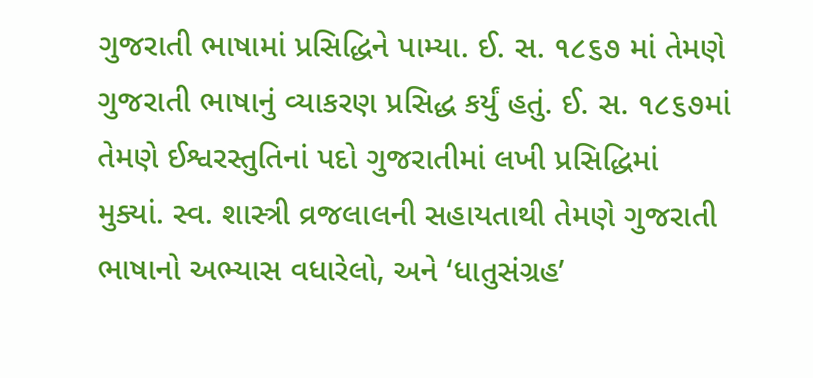ગુજરાતી ભાષામાં પ્રસિદ્ધિને પામ્યા. ઈ. સ. ૧૮૬૭ માં તેમણે ગુજરાતી ભાષાનું વ્યાકરણ પ્રસિદ્ધ કર્યું હતું. ઈ. સ. ૧૮૬૭માં તેમણે ઈશ્વરસ્તુતિનાં પદો ગુજરાતીમાં લખી પ્રસિદ્ધિમાં મુક્યાં. સ્વ. શાસ્ત્રી વ્રજલાલની સહાયતાથી તેમણે ગુજરાતી ભાષાનો અભ્યાસ વધારેલો, અને ‘ધાતુસંગ્રહ’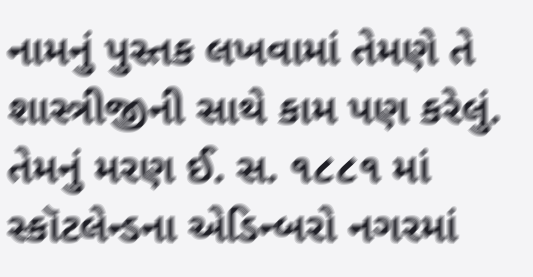નામનું પુસ્તક લખવામાં તેમણે તે શાસ્ત્રીજીની સાથે કામ પણ કરેલું. તેમનું મરણ ઈ. સ. ૧૮૮૧ માં સ્કૉટલેન્ડના એડિન્બરો નગરમાં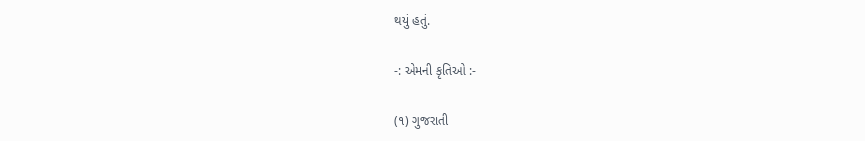થયું હતું.

-: એમની કૃતિઓ :-

(૧) ગુજરાતી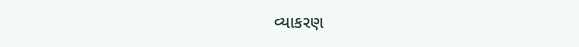વ્યાકરણ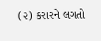(૨) કરારને લગતો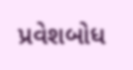પ્રવેશબોધ